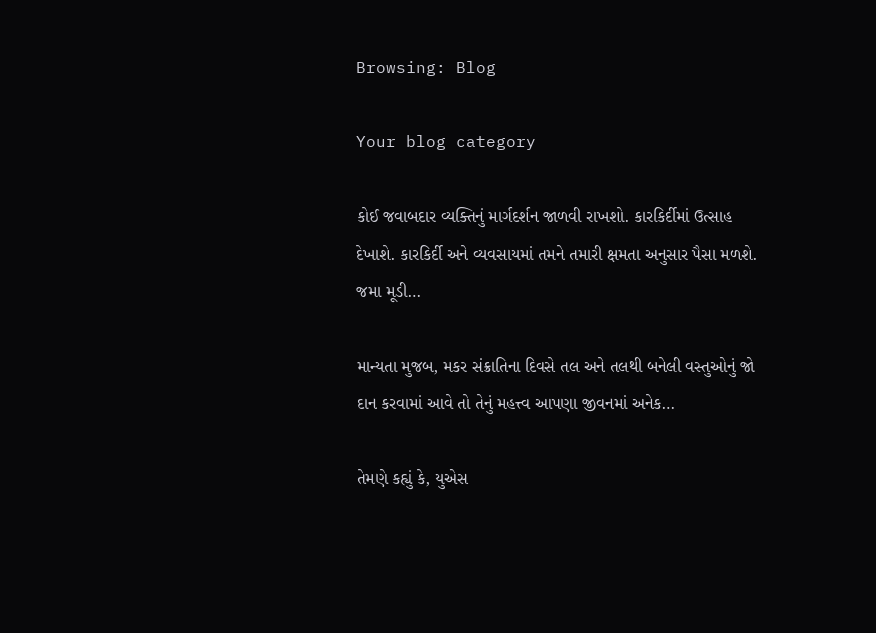Browsing: Blog

Your blog category

કોઈ જવાબદાર વ્યક્તિનું માર્ગદર્શન જાળવી રાખશો. કારકિર્દીમાં ઉત્સાહ દેખાશે. કારકિર્દી અને વ્યવસાયમાં તમને તમારી ક્ષમતા અનુસાર પૈસા મળશે. જમા મૂડી…

માન્યતા મુજબ, મકર સંક્રાતિના દિવસે તલ અને તલથી બનેલી વસ્તુઓનું જો દાન કરવામાં આવે તો તેનું મહત્ત્વ આપણા જીવનમાં અનેક…

તેમણે કહ્યું કે, યુએસ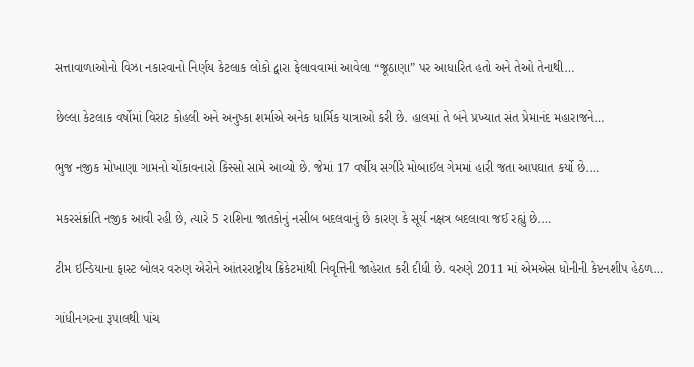સત્તાવાળાઓનો વિઝા નકારવાનો નિર્ણય કેટલાક લોકો દ્વારા ફેલાવવામાં આવેલા “જૂઠાણા” પર આધારિત હતો અને તેઓ તેનાથી…

છેલ્લા કેટલાક વર્ષોમાં વિરાટ કોહલી અને અનુષ્કા શર્માએ અનેક ધાર્મિક યાત્રાઓ કરી છે. હાલમાં તે બંને પ્રખ્યાત સંત પ્રેમાનંદ મહારાજને…

ભુજ નજીક મોખાણા ગામનો ચોંકાવનારો કિસ્સો સામે આવ્યો છે. જેમાં 17 વર્ષીય સગીરે મોબાઈલ ગેમમાં હારી જતા આપઘાત કર્યો છે.…

મકરસંક્રાંતિ નજીક આવી રહી છે, ત્યારે 5 રાશિના જાતકોનું નસીબ બદલવાનું છે કારણ કે સૂર્ય નક્ષત્ર બદલાવા જઈ રહ્યું છે.…

ટીમ ઇન્ડિયાના ફાસ્ટ બોલર વરુણ એરોને આંતરરાષ્ટ્રીય ક્રિકેટમાંથી નિવૃત્તિની જાહેરાત કરી દીધી છે. વરુણે 2011 માં એમએસ ધોનીની કેપ્ટનશીપ હેઠળ…

ગાંધીનગરના રૂપાલથી પાંચ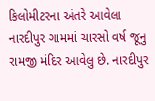કિલોમીટરના અંતરે આવેલા નારદીપુર ગામમાં ચારસો વર્ષ જૂનુ રામજી મંદિર આવેલુ છે. નારદીપુર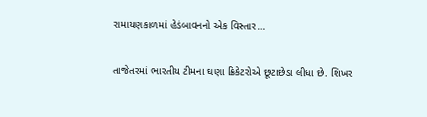રામાયણકાળમાં હેડંબાવનનો એક વિસ્તાર…

તાજેતરમાં ભારતીય ટીમના ઘણા ક્રિકેટરોએ છૂટાછેડા લીધા છે. શિખર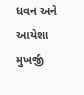ધવન અને આયેશા મુખર્જી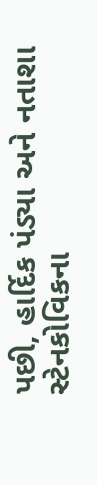પછી, હાર્દિક પંડ્યા અને નતાશા સ્ટેનકોવિકના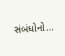સંબંધોનો…